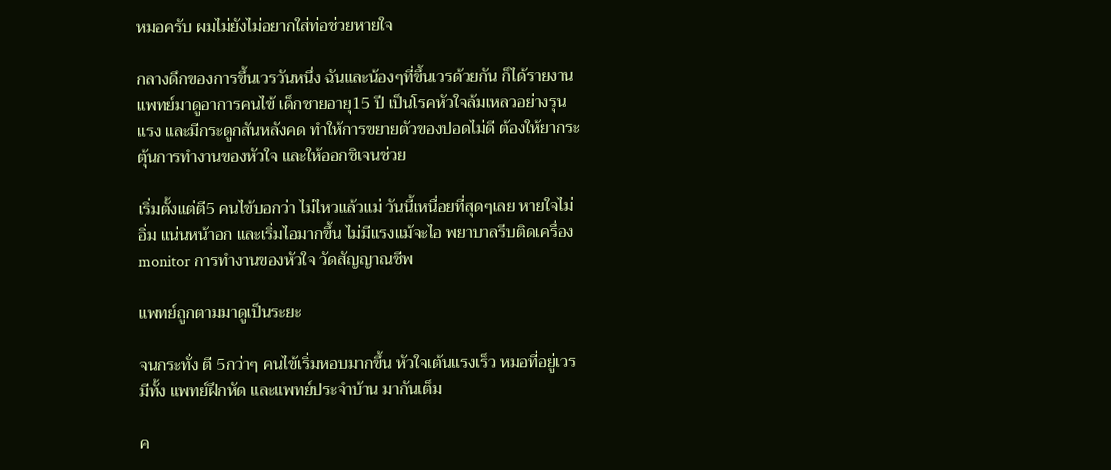หมอครับ ผมไม่ยังไม่อยากใส่ท่อช่วยหายใจ

กลางดึกของการขึ้นเวรวันหนึ่ง ฉันและน้องๆที่ขึ้นเวรด้วยกัน ก็ได้รายงานแพทย์มาดูอาการคนไข้ เด็กชายอายุ15 ปี เป็นโรคหัวใจล้มเหลวอย่างรุนแรง และมีกระดูกสันหลังคด ทำให้การขยายตัวของปอดไม่ดี ต้องให้ยากระตุ้นการทำงานของหัวใจ และให้ออกชิเจนช่วย

เริ่มตั้งแต่ตี5 คนไข้บอกว่า ไม่ไหวแล้วแม่ วันนี้เหนื่อยที่สุดๆเลย หายใจไม่อิ่ม แน่นหน้าอก และเริ่มไอมากขึ้น ไม่มีแรงแม้จะไอ พยาบาลรีบติดเครื่อง monitor การทำงานของหัวใจ วัดสัญญาณชีพ

แพทย์ถูกตามมาดูเป็นระยะ

จนกระทั่ง ตี 5กว่าๆ คนไข้เริ่มหอบมากขึ้น หัวใจเต้นแรงเร็ว หมอที่อยู่เวร มีทั้ง แพทย์ฝึกหัด และแพทย์ประจำบ้าน มากันเต็ม

ค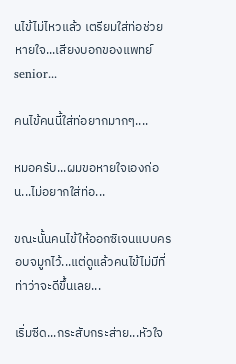นไข้ไม่ไหวแล้ว เตรียมใส่ท่อช่วยหายใจ...เสียงบอกของแพทย์ senior...

คนไข้คนนี้ใส่ท่อยากมากๆ....

หมอครับ...ผมขอหายใจเองก่อน...ไม่อยากใส่ท่อ...

ขณะนั้นคนไข้ให้ออกซิเจนแบบครอบจมูกไว้...แต่ดูแล้วคนไข้ไม่มีที่ท่าว่าจะดีขึ้นเลย...

เริ่มซีด...กระสับกระส่าย...หัวใจ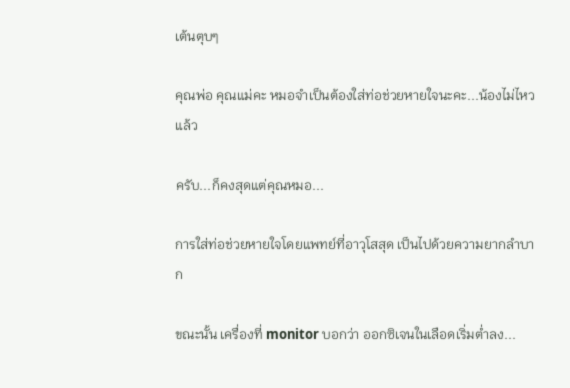เต้นตุบๆ

คุณพ่อ คุณแม่คะ หมอจำเป็นต้องใส่ท่อช่วยหายใจนะคะ...น้องไม่ไหวแล้ว

ครับ...ก็คงสุดแต่คุณหมอ...

การใส่ท่อช่วยหายใจโดยแพทย์ที่อาวุโสสุด เป็นไปด้วยความยากลำบาก

ขณะนั้น เครื่องที่ monitor บอกว่า ออกซิเจนในเลือดเริ่มต่ำลง...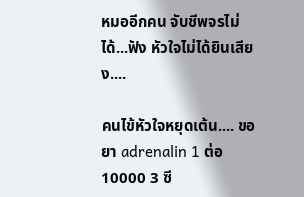หมออีกคน จับชีพจรไม่ได้...ฟัง หัวใจไม่ได้ยินเสียง....

คนไข้หัวใจหยุดเต้น.... ขอยา adrenalin 1 ต่อ 10000 3 ซี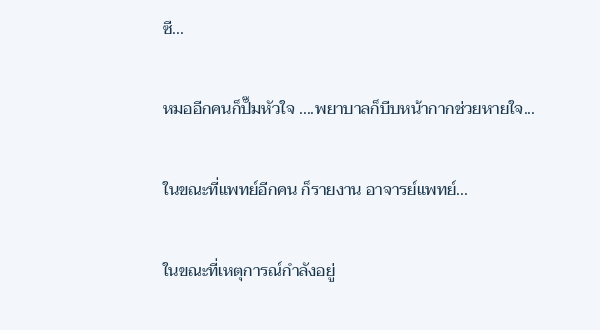ซี...

หมออีกคนก็ปั๊มหัวใจ ....พยาบาลก็บีบหน้ากากช่วยหายใจ...

ในขณะที่แพทย์อีกคน ก็รายงาน อาจารย์แพทย์...

ในขณะที่เหตุการณ์กำลังอยู่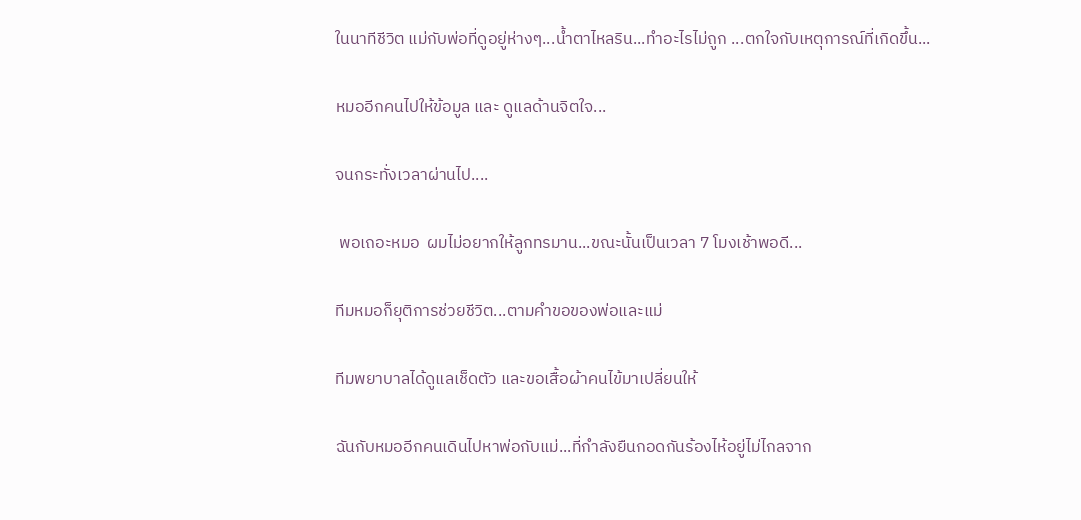ในนาทีชีวิต แม่กับพ่อที่ดูอยู่ห่างๆ...น้ำตาไหลริน...ทำอะไรไม่ถูก ...ตกใจกับเหตุการณ์ที่เกิดขึ้น...

หมออีกคนไปให้ข้อมูล และ ดูแลด้านจิตใจ...

จนกระทั่งเวลาผ่านไป....

 พอเถอะหมอ  ผมไม่อยากให้ลูกทรมาน...ขณะนั้นเป็นเวลา 7 โมงเช้าพอดี...

ทีมหมอก็ยุติการช่วยชีวิต...ตามคำขอของพ่อและแม่

ทีมพยาบาลได้ดูแลเช็ดตัว และขอเสื้อผ้าคนไข้มาเปลี่ยนให้

ฉันกับหมออีกคนเดินไปหาพ่อกับแม่...ที่กำลังยืนกอดกันร้องไห้อยู่ไม่ไกลจาก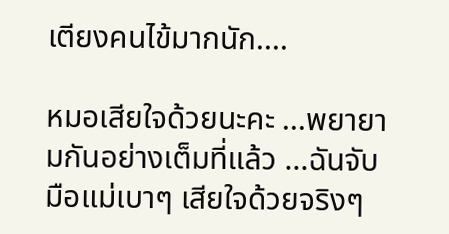เตียงคนไข้มากนัก....

หมอเสียใจด้วยนะคะ ...พยายามกันอย่างเต็มที่แล้ว ...ฉันจับมือแม่เบาๆ เสียใจด้วยจริงๆ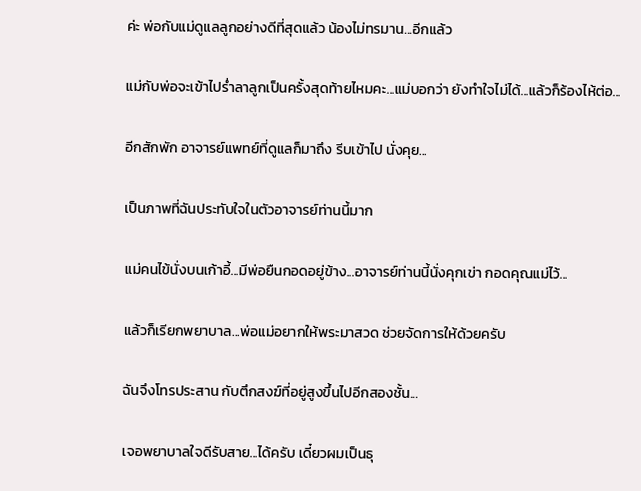ค่ะ พ่อกับแม่ดูแลลูกอย่างดีที่สุดแล้ว น้องไม่ทรมาน...อีกแล้ว

แม่กับพ่อจะเข้าไปร่ำลาลูกเป็นครั้งสุดท้ายไหมคะ...แม่บอกว่า ยังทำใจไม่ได้...แล้วก็ร้องไห้ต่อ...

อีกสักพัก อาจารย์แพทย์ที่ดูแลก็มาถึง รีบเข้าไป นั่งคุย...

เป็นภาพที่ฉันประทับใจในตัวอาจารย์ท่านนี้มาก

แม่คนไข้นั่งบนเก้าอี้...มีพ่อยืนกอดอยู่ข้าง...อาจารย์ท่านนี้นั่งคุกเข่า กอดคุณแม่ไว้...

แล้วก็เรียกพยาบาล...พ่อแม่อยากให้พระมาสวด ช่วยจัดการให้ด้วยครับ

ฉันจึงโทรประสาน กับตึกสงฆ์ที่อยู่สูงขึ้นไปอีกสองชั้น...

เจอพยาบาลใจดีรับสาย...ได้ครับ เดี๋ยวผมเป็นธุ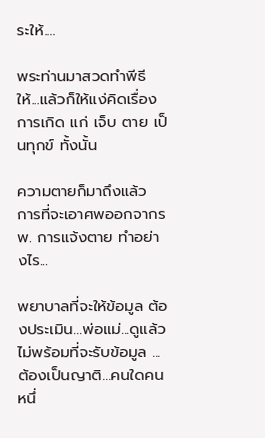ระให้....

พระท่านมาสวดทำพีธีให้...แล้วก็ให้แง่คิดเรื่องการเกิด แก่ เจ็บ ตาย เป็นทุกข์ ทั้งนั้น

ความตายก็มาถึงแล้ว การที่จะเอาศพออกจากรพ. การแจ้งตาย ทำอย่างไร...

พยาบาลที่จะให้ข้อมูล ต้องประเมิน...พ่อแม่...ดูแล้วไม่พร้อมที่จะรับข้อมูล ...ต้องเป็นญาติ...คนใดคนหนึ่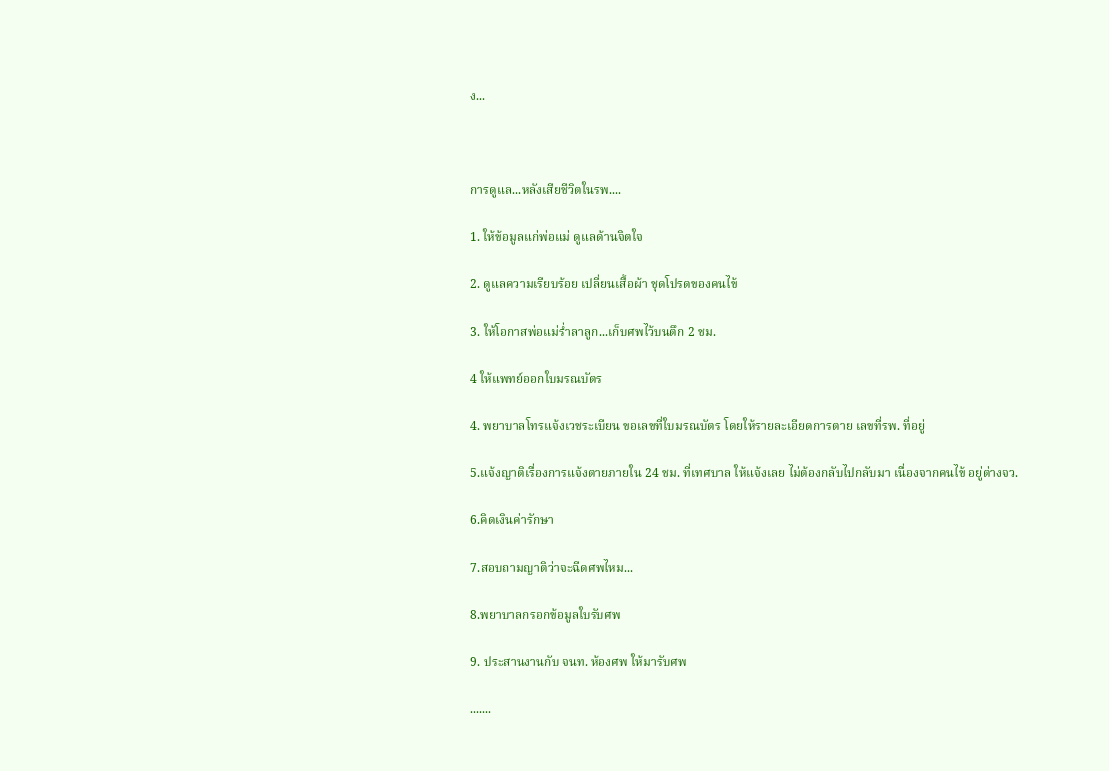ง...



การดูแล...หลังเสียชีวิตในรพ....

1. ให้ข้อมูลแก่พ่อแม่ ดูแลด้านจิตใจ

2. ดูแลความเรียบร้อย เปลี่ยนเสื้อผ้า ชุดโปรดของคนไข้

3. ให้โอกาสพ่อแม่ร่ำลาลูก...เก็บศพไว้บนตึก 2 ชม.

4 ให้แพทย์ออกใบมรณบัตร

4. พยาบาลโทรแจ้งเวชระเบียน ขอเลขที่ใบมรณบัตร โดยให้รายละเอียดการตาย เลขที่รพ. ที่อยู่

5.แจ้งญาติเรื่องการแจ้งตายภายใน 24 ชม. ที่เทศบาล ให้แจ้งเลย ไม่ต้องกลับไปกลับมา เนื่องจากคนไข้ อยู่ต่างจว.

6.คิดเงินค่ารักษา

7.สอบถามญาติว่าจะฉีดศพไหม...

8.พยาบาลกรอกข้อมูลใบรับศพ

9. ประสานงานกับ จนท. ห้องศพ ให้มารับศพ

.......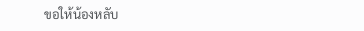ขอให้น้องหลับ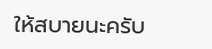ให้สบายนะครับ